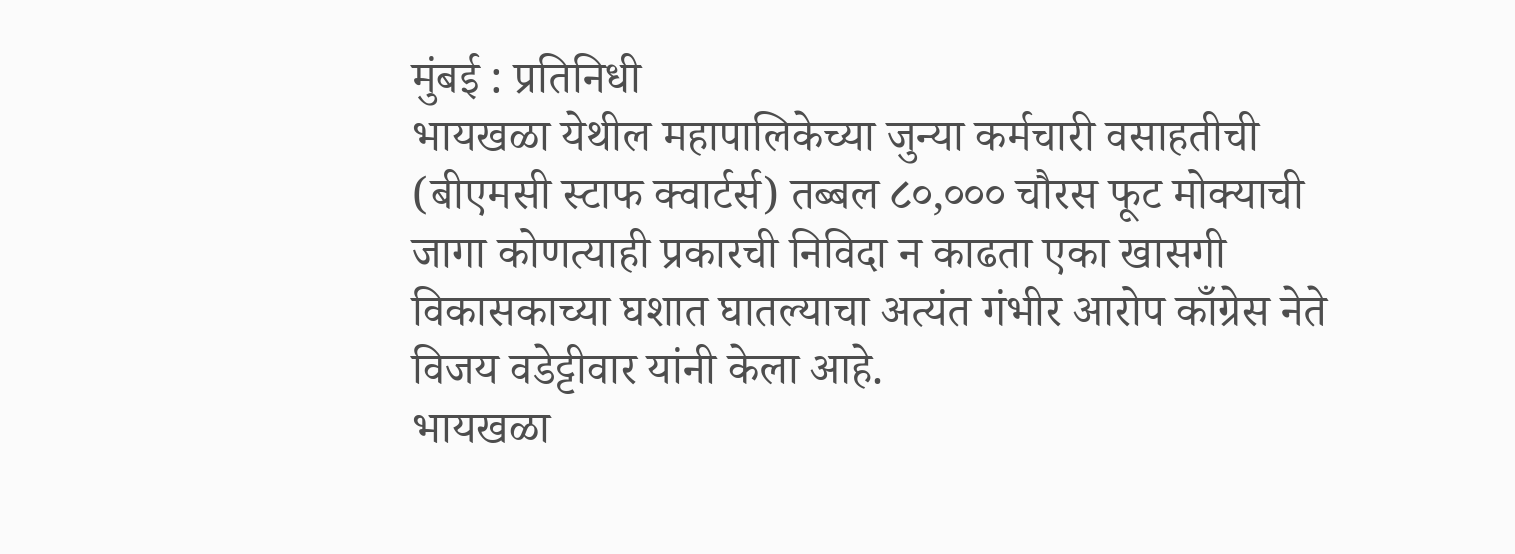मुंबई : प्रतिनिधी
भायखळा येथील महापालिकेच्या जुन्या कर्मचारी वसाहतीची (बीएमसी स्टाफ क्वार्टर्स) तब्बल ८०,००० चौरस फूट मोक्याची जागा कोणत्याही प्रकारची निविदा न काढता एका खासगी विकासकाच्या घशात घातल्याचा अत्यंत गंभीर आरोप काँग्रेस नेते विजय वडेट्टीवार यांनी केला आहे.
भायखळा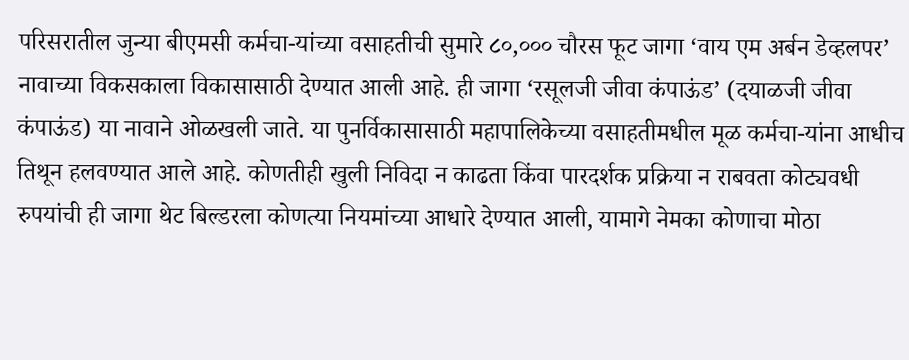परिसरातील जुन्या बीएमसी कर्मचा-यांच्या वसाहतीची सुमारे ८०,००० चौरस फूट जागा ‘वाय एम अर्बन डेव्हलपर’ नावाच्या विकसकाला विकासासाठी देण्यात आली आहे. ही जागा ‘रसूलजी जीवा कंपाऊंड’ (दयाळजी जीवा कंपाऊंड) या नावाने ओळखली जाते. या पुनर्विकासासाठी महापालिकेच्या वसाहतीमधील मूळ कर्मचा-यांना आधीच तिथून हलवण्यात आले आहे. कोणतीही खुली निविदा न काढता किंवा पारदर्शक प्रक्रिया न राबवता कोट्यवधी रुपयांची ही जागा थेट बिल्डरला कोणत्या नियमांच्या आधारे देण्यात आली, यामागे नेमका कोणाचा मोठा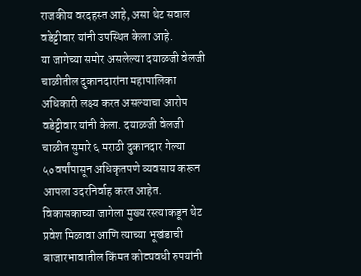राजकीय वरदहस्त आहे, असा थेट सवाल वडेट्टीवार यांनी उपस्थित केला आहे.
या जागेच्या समोर असलेल्या दयाळजी वेलजी चाळीतील दुकानदारांना महापालिका अधिकारी लक्ष्य करत असल्याचा आरोप वडेट्टीवार यांनी केला. दयाळजी वेलजी चाळीत सुमारे ६ मराठी दुकानदार गेल्या ५०वर्षांपासून अधिकृतपणे व्यवसाय करून आपला उदरनिर्वाह करत आहेत. विकासकाच्या जागेला मुख्य रस्त्याकडून थेट प्रवेश मिळावा आणि त्याच्या भूखंडाची बाजारभावातील किंमत कोट्यवधी रुपयांनी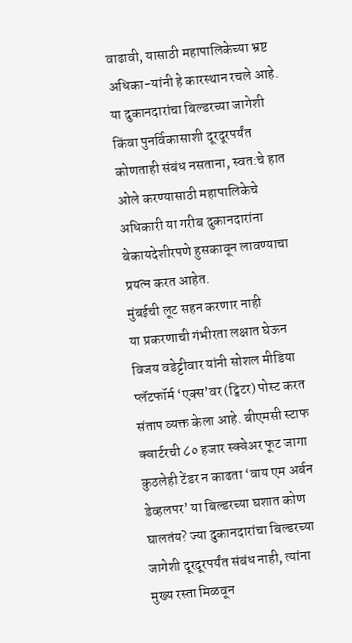वाढावी, यासाठी महापालिकेच्या भ्रष्ट अधिका-यांनी हे कारस्थान रचले आहे. या दुकानदारांचा बिल्डरच्या जागेशी किंवा पुनर्विकासाशी दूरदूरपर्यंत कोणताही संबंध नसताना, स्वत:चे हात ओले करण्यासाठी महापालिकेचे अधिकारी या गरीब दुकानदारांना बेकायदेशीरपणे हुसकावून लावण्याचा प्रयत्न करत आहेत.
मुंबईची लूट सहन करणार नाही
या प्रकरणाची गंभीरता लक्षात घेऊन विजय वडेट्टीवार यांनी सोशल मीडिया प्लॅटफॉर्म ‘एक्स’वर (ट्विटर) पोस्ट करत संताप व्यक्त केला आहे. बीएमसी स्टाफ क्वार्टरची ८० हजार स्क्वेअर फूट जागा कुठलेही टेंडर न काढता ‘वाय एम अर्बन डेव्हलपर’ या बिल्डरच्या घशात कोण घालतंय? ज्या दुकानदारांचा बिल्डरच्या जागेशी दूरदूरपर्यंत संबंध नाही, त्यांना मुख्य रस्ता मिळवून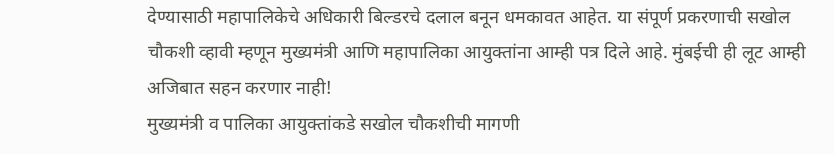देण्यासाठी महापालिकेचे अधिकारी बिल्डरचे दलाल बनून धमकावत आहेत. या संपूर्ण प्रकरणाची सखोल चौकशी व्हावी म्हणून मुख्यमंत्री आणि महापालिका आयुक्तांना आम्ही पत्र दिले आहे. मुंबईची ही लूट आम्ही अजिबात सहन करणार नाही!
मुख्यमंत्री व पालिका आयुक्तांकडे सखोल चौकशीची मागणी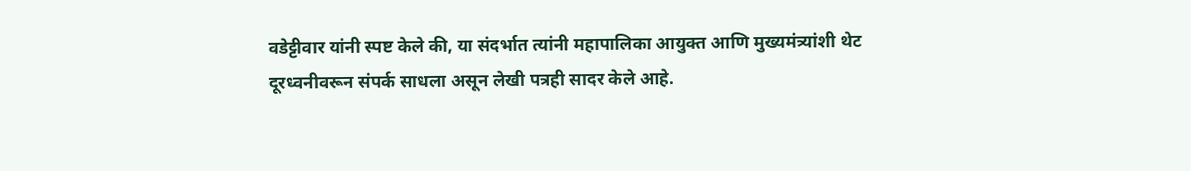वडेट्टीवार यांनी स्पष्ट केले की, या संदर्भात त्यांनी महापालिका आयुक्त आणि मुख्यमंत्र्यांशी थेट दूरध्वनीवरून संपर्क साधला असून लेखी पत्रही सादर केले आहे.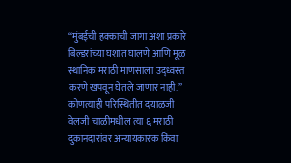‘‘मुंबईची हक्काची जागा अशा प्रकारे बिल्डरांच्या घशात घालणे आणि मूळ स्थानिक मराठी माणसाला उद्ध्वस्त करणे खपवून घेतले जाणार नाही.’’ कोणत्याही परिस्थितीत दयाळजी वेलजी चाळीमधील त्या ६ मराठी दुकानदारांवर अन्यायकारक किंवा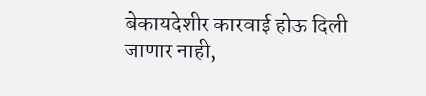बेकायदेशीर कारवाई होऊ दिली जाणार नाही,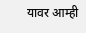यावर आम्ही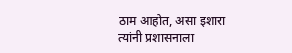ठाम आहोत, असा इशारा त्यांनी प्रशासनाला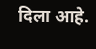दिला आहे.